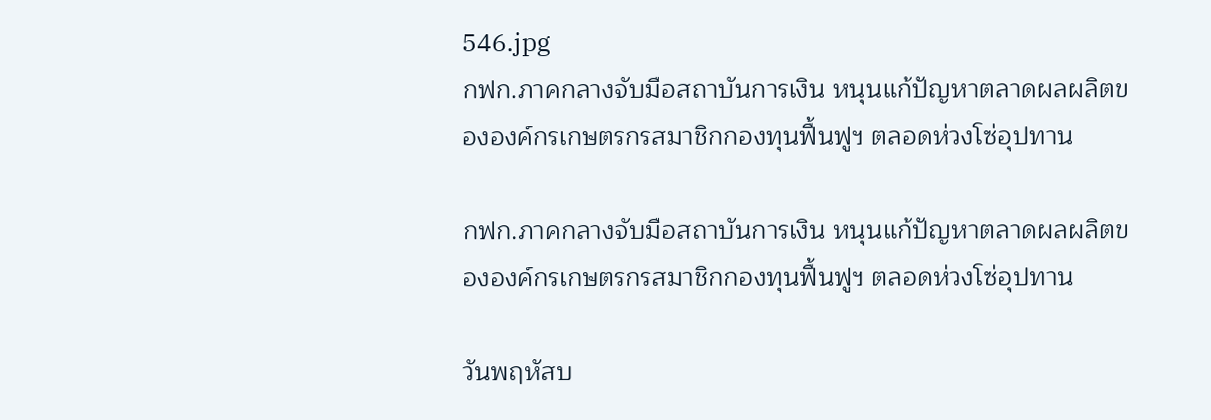546.jpg
กฟก.ภาคกลางจับมือสถาบันการเงิน หนุนแก้ปัญหาตลาดผลผลิตขององค์กรเกษตรกรสมาชิกกองทุนฟื้นฟูฯ ตลอดห่วงโซ่อุปทาน

กฟก.ภาคกลางจับมือสถาบันการเงิน หนุนแก้ปัญหาตลาดผลผลิตขององค์กรเกษตรกรสมาชิกกองทุนฟื้นฟูฯ ตลอดห่วงโซ่อุปทาน

วันพฤหัสบ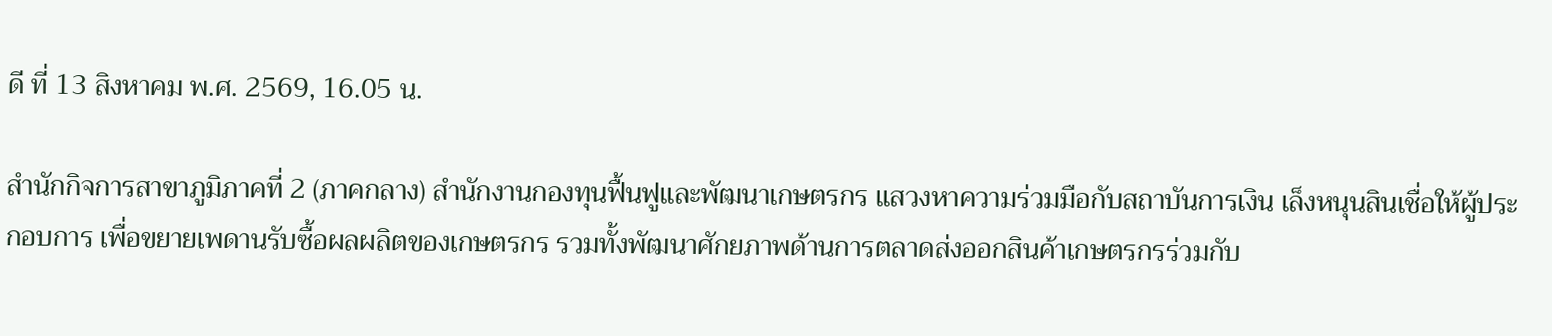ดี ที่ 13 สิงหาคม พ.ศ. 2569, 16.05 น.

สำนักกิจการสาขาภูมิภาคที่ 2 (ภาคกลาง) สำนักงานกองทุนฟื้นฟูและพัฒนาเกษตรกร แสวงหาความร่วมมือกับสถาบันการเงิน เล็งหนุนสินเชื่อให้ผู้ประกอบการ เพื่อขยายเพดานรับซื้อผลผลิตของเกษตรกร รวมทั้งพัฒนาศักยภาพด้านการตลาดส่งออกสินค้าเกษตรกรร่วมกับ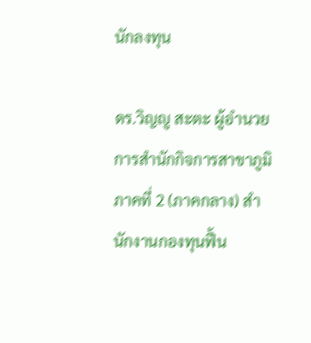นักลงทุน

ดร.วิญญู สะตะ ผู้อำนวยการสำนักกิจการสาขาภูมิภาคที่ 2 (ภาคกลาง) สำนักงานกองทุนฟื้น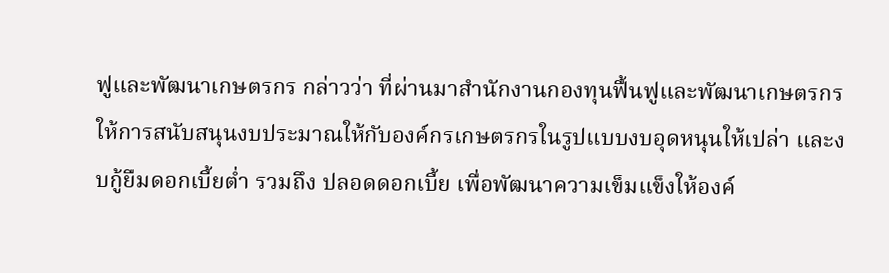ฟูและพัฒนาเกษตรกร กล่าวว่า ที่ผ่านมาสำนักงานกองทุนฟื้นฟูและพัฒนาเกษตรกร ให้การสนับสนุนงบประมาณให้กับองค์กรเกษตรกรในรูปแบบงบอุดหนุนให้เปล่า และงบกู้ยืมดอกเบี้ยต่ำ รวมถึง ปลอดดอกเบี้ย เพื่อพัฒนาความเข็มแข็งให้องค์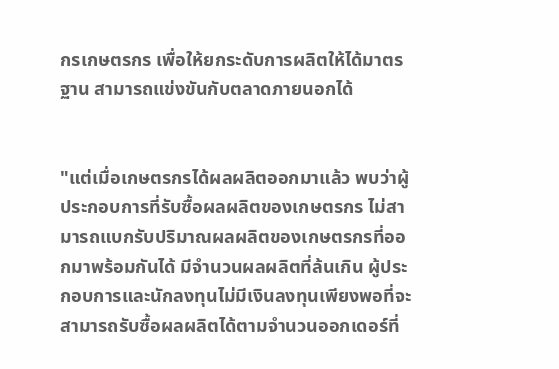กรเกษตรกร เพื่อให้ยกระดับการผลิตให้ได้มาตรฐาน สามารถแข่งขันกับตลาดภายนอกได้


"แต่เมื่อเกษตรกรได้ผลผลิตออกมาแล้ว พบว่าผู้ประกอบการที่รับซื้อผลผลิตของเกษตรกร ไม่สามารถแบกรับปริมาณผลผลิตของเกษตรกรที่ออกมาพร้อมกันได้ มีจำนวนผลผลิตที่ล้นเกิน ผู้ประกอบการและนักลงทุนไม่มีเงินลงทุนเพียงพอที่จะสามารถรับซื้อผลผลิตได้ตามจำนวนออกเดอร์ที่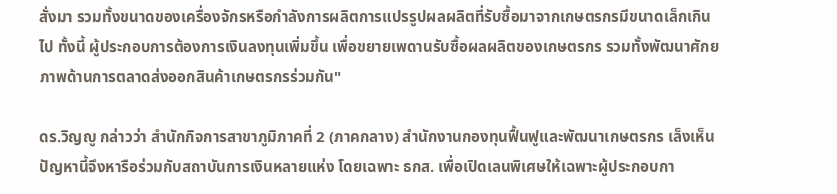สั่งมา รวมทั้งขนาดของเครื่องจักรหรือกำลังการผลิตการแปรรูปผลผลิตที่รับซื้อมาจากเกษตรกรมีขนาดเล็กเกินไป ทั้งนี้ ผู้ประกอบการต้องการเงินลงทุนเพิ่มขึ้น เพื่อขยายเพดานรับซื้อผลผลิตของเกษตรกร รวมทั้งพัฒนาศักยภาพด้านการตลาดส่งออกสินค้าเกษตรกรร่วมกัน"

ดร.วิญญู กล่าวว่า สำนักกิจการสาขาภูมิภาคที่ 2 (ภาคกลาง) สำนักงานกองทุนฟื้นฟูและพัฒนาเกษตรกร เล็งเห็นปัญหานี้จึงหารือร่วมกับสถาบันการเงินหลายแห่ง โดยเฉพาะ ธกส. เพื่อเปิดเลนพิเศษให้เฉพาะผู้ประกอบกา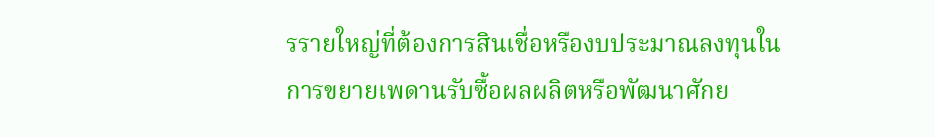รรายใหญ่ที่ต้องการสินเชื่อหรืองบประมาณลงทุนในการขยายเพดานรับซื้อผลผลิตหรือพัฒนาศักย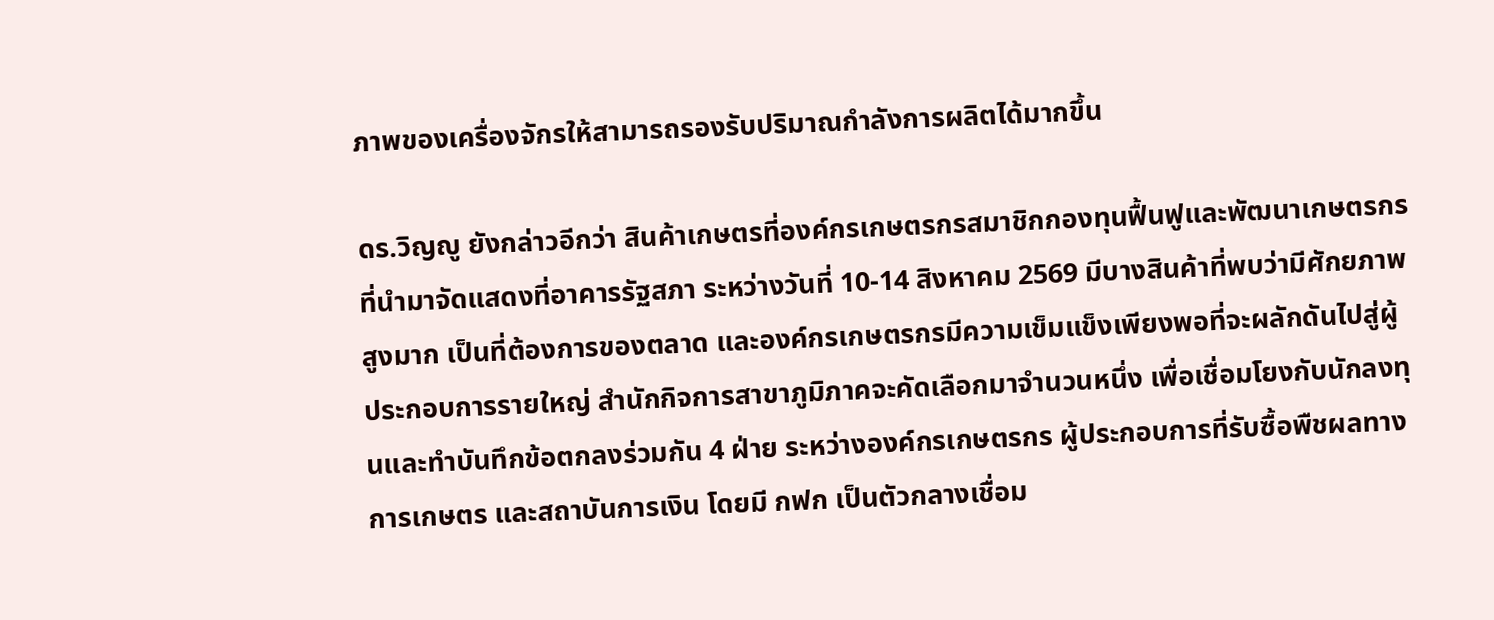ภาพของเครื่องจักรให้สามารถรองรับปริมาณกำลังการผลิตได้มากขึ้น

ดร.วิญญู ยังกล่าวอีกว่า สินค้าเกษตรที่องค์กรเกษตรกรสมาชิกกองทุนฟื้นฟูและพัฒนาเกษตรกรที่นำมาจัดแสดงที่อาคารรัฐสภา ระหว่างวันที่ 10-14 สิงหาคม 2569 มีบางสินค้าที่พบว่ามีศักยภาพสูงมาก เป็นที่ต้องการของตลาด และองค์กรเกษตรกรมีความเข็มแข็งเพียงพอที่จะผลักดันไปสู่ผู้ประกอบการรายใหญ่ สำนักกิจการสาขาภูมิภาคจะคัดเลือกมาจำนวนหนึ่ง เพื่อเชื่อมโยงกับนักลงทุนและทำบันทึกข้อตกลงร่วมกัน 4 ฝ่าย ระหว่างองค์กรเกษตรกร ผู้ประกอบการที่รับซื้อพืชผลทางการเกษตร และสถาบันการเงิน โดยมี กฟก เป็นตัวกลางเชื่อม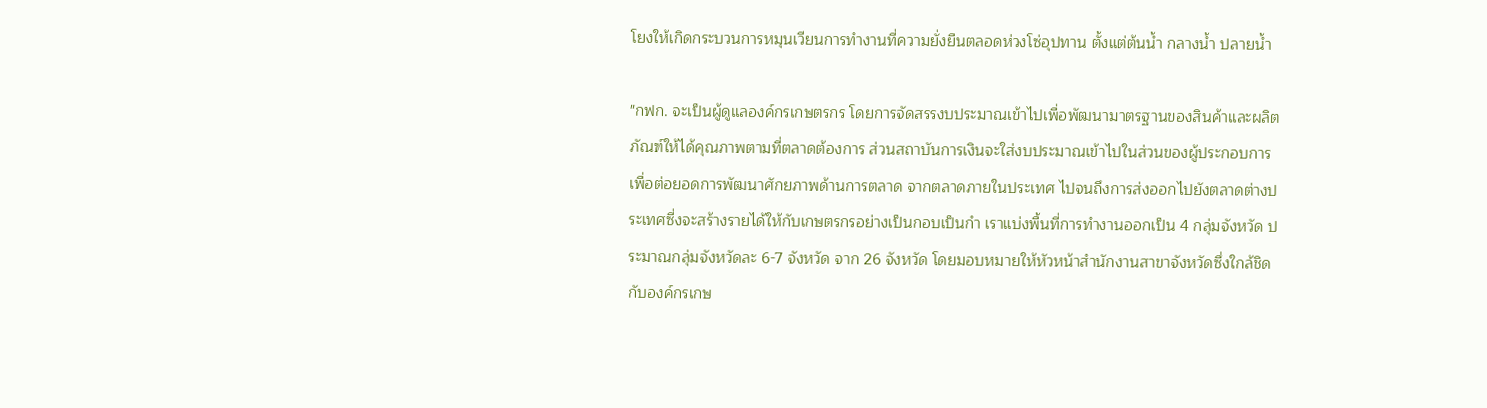โยงให้เกิดกระบวนการหมุนเวียนการทำงานที่ความยั่งยืนตลอดห่วงโซ่อุปทาน ตั้งแต่ต้นน้ำ กลางน้ำ ปลายน้ำ

"กฟก. จะเป็นผู้ดูแลองค์กรเกษตรกร โดยการจัดสรรงบประมาณเข้าไปเพื่อพัฒนามาตรฐานของสินค้าและผลิตภัณฑ์ให้ได้คุณภาพตามที่ตลาดต้องการ ส่วนสถาบันการเงินจะใส่งบประมาณเข้าไปในส่วนของผู้ประกอบการเพื่อต่อยอดการพัฒนาศักยภาพด้านการตลาด จากตลาดภายในประเทศ ไปจนถึงการส่งออกไปยังตลาดต่างประเทศซี่งจะสร้างรายได้ให้กับเกษตรกรอย่างเป็นกอบเป็นกำ เราแบ่งพื้นที่การทำงานออกเป็น 4 กลุ่มจังหวัด ประมาณกลุ่มจังหวัดละ 6-7 จังหวัด จาก 26 จังหวัด โดยมอบหมายให้หัวหน้าสำนักงานสาขาจังหวัดซึ่งใกล้ชิดกับองค์กรเกษ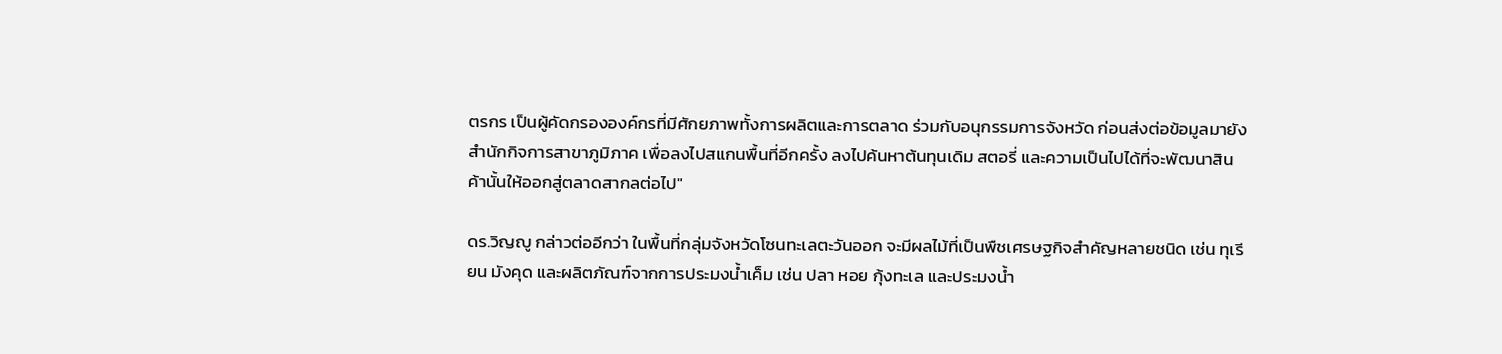ตรกร เป็นผู้คัดกรององค์กรที่มีศักยภาพทั้งการผลิตและการตลาด ร่วมกับอนุกรรมการจังหวัด ก่อนส่งต่อข้อมูลมายังสำนักกิจการสาขาภูมิภาค เพื่อลงไปสแกนพื้นที่อีกครั้ง ลงไปค้นหาต้นทุนเดิม สตอรี่ และความเป็นไปได้ที่จะพัฒนาสินค้านั้นให้ออกสู่ตลาดสากลต่อไป"

ดร.วิญญู กล่าวต่ออีกว่า ในพื้นที่กลุ่มจังหวัดโซนทะเลตะวันออก จะมีผลไม้ที่เป็นพืชเศรษฐกิจสำคัญหลายชนิด เช่น ทุเรียน มังคุด และผลิตภัณฑ์จากการประมงน้ำเค็ม เช่น ปลา หอย กุ้งทะเล และประมงน้ำ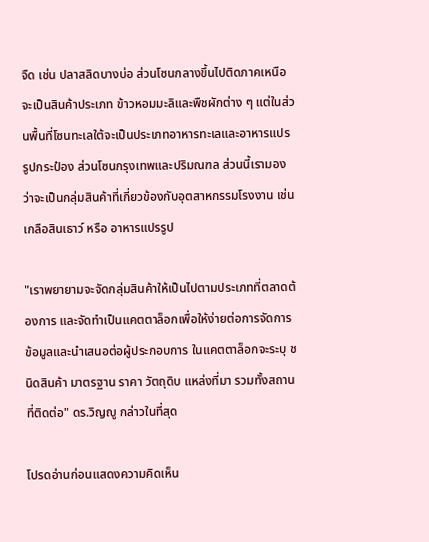จืด เช่น ปลาสลิดบางบ่อ ส่วนโซนกลางขึ้นไปติดภาคเหนือ จะเป็นสินค้าประเภท ข้าวหอมมะลิและพืชผักต่าง ๆ แต่ในส่วนพื้นที่โซนทะเลใต้จะเป็นประเภทอาหารทะเลและอาหารแปรรูปกระป๋อง ส่วนโซนกรุงเทพและปริมณฑล ส่วนนี้เรามองว่าจะเป็นกลุ่มสินค้าที่เกี่ยวข้องกับอุตสาหกรรมโรงงาน เช่น เกลือสินเธาว์ หรือ อาหารแปรรูป

"เราพยายามจะจัดกลุ่มสินค้าให้เป็นไปตามประเภทที่ตลาดต้องการ และจัดทำเป็นแคตตาล็อกเพื่อให้ง่ายต่อการจัดการข้อมูลและนำเสนอต่อผู้ประกอบการ ในแคตตาล็อกจะระบุ ชนิดสินค้า มาตรฐาน ราคา วัตถุดิบ แหล่งที่มา รวมทั้งสถานที่ติดต่อ" ดร.วิญญู กล่าวในที่สุด

โปรดอ่านก่อนแสดงความคิดเห็น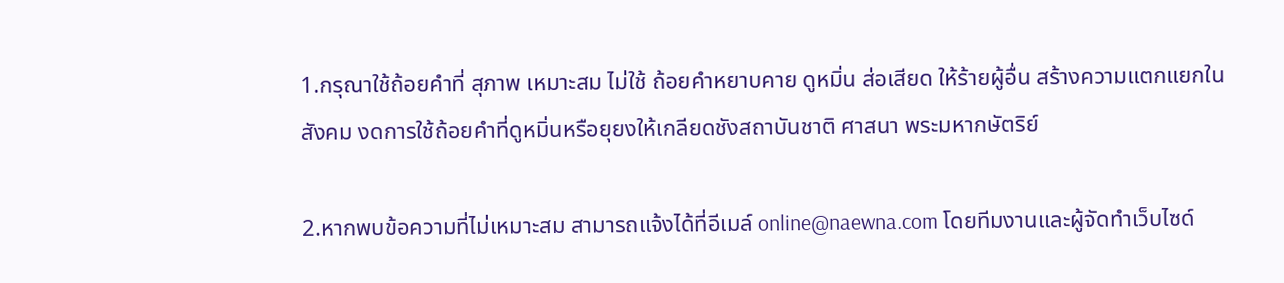1.กรุณาใช้ถ้อยคำที่ สุภาพ เหมาะสม ไม่ใช้ ถ้อยคำหยาบคาย ดูหมิ่น ส่อเสียด ให้ร้ายผู้อื่น สร้างความแตกแยกในสังคม งดการใช้ถ้อยคำที่ดูหมิ่นหรือยุยงให้เกลียดชังสถาบันชาติ ศาสนา พระมหากษัตริย์

2.หากพบข้อความที่ไม่เหมาะสม สามารถแจ้งได้ที่อีเมล์ online@naewna.com โดยทีมงานและผู้จัดทำเว็บไซด์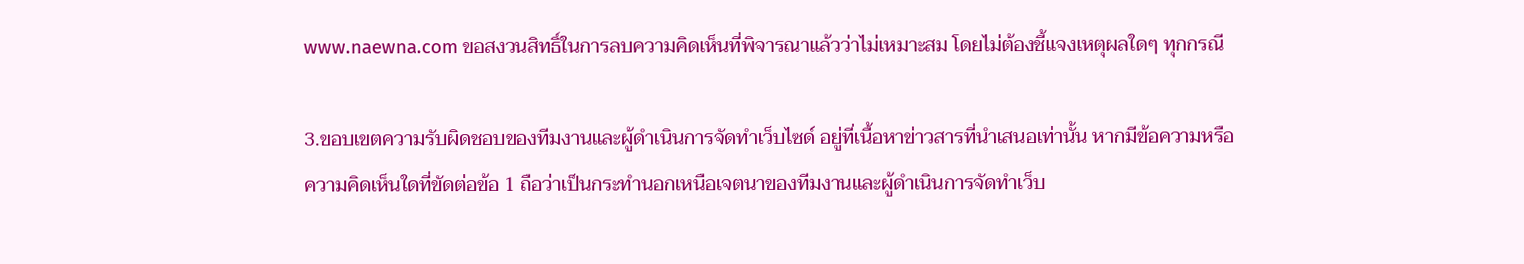www.naewna.com ขอสงวนสิทธิ์ในการลบความคิดเห็นที่พิจารณาแล้วว่าไม่เหมาะสม โดยไม่ต้องชี้แจงเหตุผลใดๆ ทุกกรณี

3.ขอบเขตความรับผิดชอบของทีมงานและผู้ดำเนินการจัดทำเว็บไซด์ อยู่ที่เนื้อหาข่าวสารที่นำเสนอเท่านั้น หากมีข้อความหรือความคิดเห็นใดที่ขัดต่อข้อ 1 ถือว่าเป็นกระทำนอกเหนือเจตนาของทีมงานและผู้ดำเนินการจัดทำเว็บ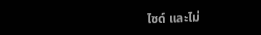ไซด์ และไม่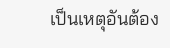เป็นเหตุอันต้อง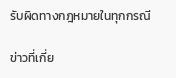รับผิดทางกฎหมายในทุกกรณี

ข่าวที่เกี่ย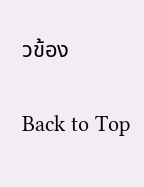วข้อง

Back to Top